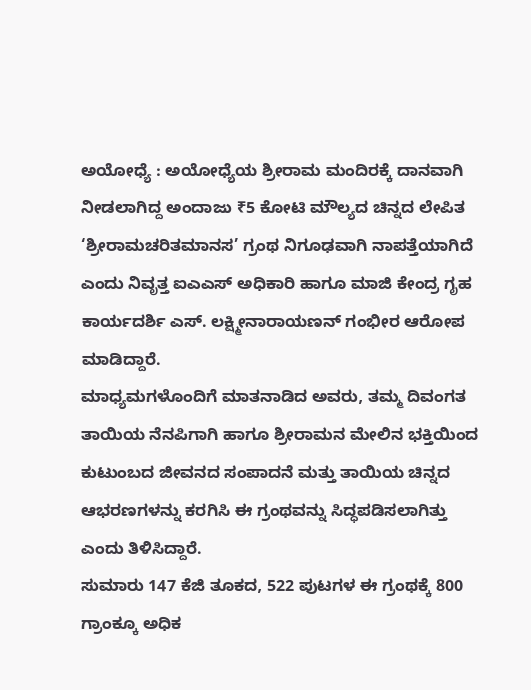ಅಯೋಧ್ಯೆ : ಅಯೋಧ್ಯೆಯ ಶ್ರೀರಾಮ ಮಂದಿರಕ್ಕೆ ದಾನವಾಗಿ ನೀಡಲಾಗಿದ್ದ ಅಂದಾಜು ₹5 ಕೋಟಿ ಮೌಲ್ಯದ ಚಿನ್ನದ ಲೇಪಿತ ‘ಶ್ರೀರಾಮಚರಿತಮಾನಸ’ ಗ್ರಂಥ ನಿಗೂಢವಾಗಿ ನಾಪತ್ತೆಯಾಗಿದೆ ಎಂದು ನಿವೃತ್ತ ಐಎಎಸ್ ಅಧಿಕಾರಿ ಹಾಗೂ ಮಾಜಿ ಕೇಂದ್ರ ಗೃಹ ಕಾರ್ಯದರ್ಶಿ ಎಸ್. ಲಕ್ಷ್ಮೀನಾರಾಯಣನ್ ಗಂಭೀರ ಆರೋಪ ಮಾಡಿದ್ದಾರೆ.
ಮಾಧ್ಯಮಗಳೊಂದಿಗೆ ಮಾತನಾಡಿದ ಅವರು, ತಮ್ಮ ದಿವಂಗತ ತಾಯಿಯ ನೆನಪಿಗಾಗಿ ಹಾಗೂ ಶ್ರೀರಾಮನ ಮೇಲಿನ ಭಕ್ತಿಯಿಂದ ಕುಟುಂಬದ ಜೀವನದ ಸಂಪಾದನೆ ಮತ್ತು ತಾಯಿಯ ಚಿನ್ನದ ಆಭರಣಗಳನ್ನು ಕರಗಿಸಿ ಈ ಗ್ರಂಥವನ್ನು ಸಿದ್ಧಪಡಿಸಲಾಗಿತ್ತು ಎಂದು ತಿಳಿಸಿದ್ದಾರೆ.
ಸುಮಾರು 147 ಕೆಜಿ ತೂಕದ, 522 ಪುಟಗಳ ಈ ಗ್ರಂಥಕ್ಕೆ 800 ಗ್ರಾಂಕ್ಕೂ ಅಧಿಕ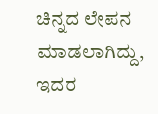ಚಿನ್ನದ ಲೇಪನ ಮಾಡಲಾಗಿದ್ದು, ಇದರ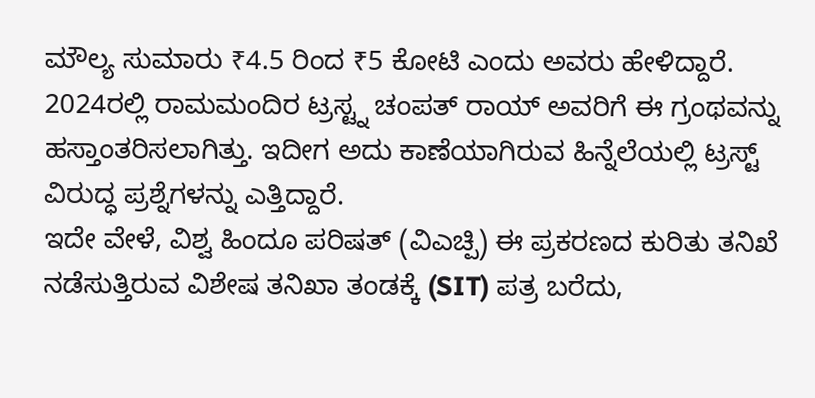ಮೌಲ್ಯ ಸುಮಾರು ₹4.5 ರಿಂದ ₹5 ಕೋಟಿ ಎಂದು ಅವರು ಹೇಳಿದ್ದಾರೆ.
2024ರಲ್ಲಿ ರಾಮಮಂದಿರ ಟ್ರಸ್ಟ್ನ ಚಂಪತ್ ರಾಯ್ ಅವರಿಗೆ ಈ ಗ್ರಂಥವನ್ನು ಹಸ್ತಾಂತರಿಸಲಾಗಿತ್ತು. ಇದೀಗ ಅದು ಕಾಣೆಯಾಗಿರುವ ಹಿನ್ನೆಲೆಯಲ್ಲಿ ಟ್ರಸ್ಟ್ ವಿರುದ್ಧ ಪ್ರಶ್ನೆಗಳನ್ನು ಎತ್ತಿದ್ದಾರೆ.
ಇದೇ ವೇಳೆ, ವಿಶ್ವ ಹಿಂದೂ ಪರಿಷತ್ (ವಿಎಚ್ಪಿ) ಈ ಪ್ರಕರಣದ ಕುರಿತು ತನಿಖೆ ನಡೆಸುತ್ತಿರುವ ವಿಶೇಷ ತನಿಖಾ ತಂಡಕ್ಕೆ (SIT) ಪತ್ರ ಬರೆದು,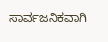ಸಾರ್ವಜನಿಕವಾಗಿ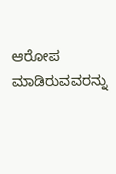ಆರೋಪ ಮಾಡಿರುವವರನ್ನು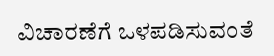ವಿಚಾರಣೆಗೆ ಒಳಪಡಿಸುವಂತೆ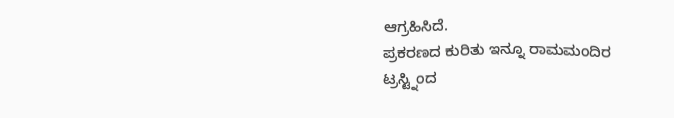ಆಗ್ರಹಿಸಿದೆ.
ಪ್ರಕರಣದ ಕುರಿತು ಇನ್ನೂ ರಾಮಮಂದಿರ ಟ್ರಸ್ಟ್ನಿಂದ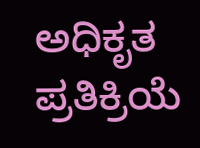ಅಧಿಕೃತ ಪ್ರತಿಕ್ರಿಯೆ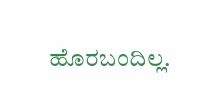ಹೊರಬಂದಿಲ್ಲ.